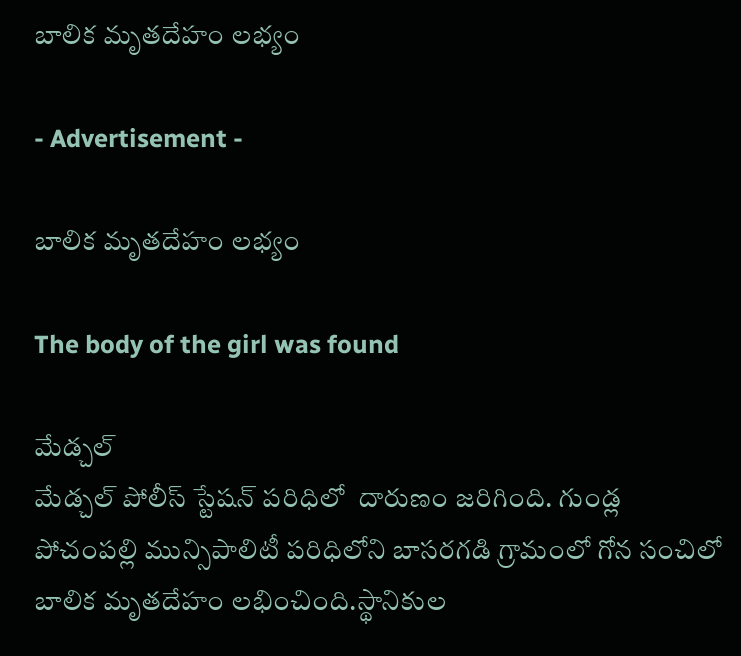బాలిక మృతదేహం లభ్యం

- Advertisement -

బాలిక మృతదేహం లభ్యం

The body of the girl was found

మేడ్చల్
మేడ్చల్ పోలీస్ స్టేషన్ పరిధిలో  దారుణం జరిగింది. గుండ్ల పోచంపల్లి మున్సిపాలిటీ పరిధిలోని బాసరగడి గ్రామంలో గోన సంచిలో బాలిక మృతదేహం లభించింది.స్థానికుల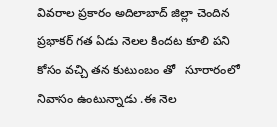వివరాల ప్రకారం అదిలాబాద్ జిల్లా చెందిన ప్రభాకర్ గత ఏడు నెలల కిందట కూలి పని కోసం వచ్చి తన కుటుంబం తో   సూరారంలో నివాసం ఉంటున్నాడు .ఈ నెల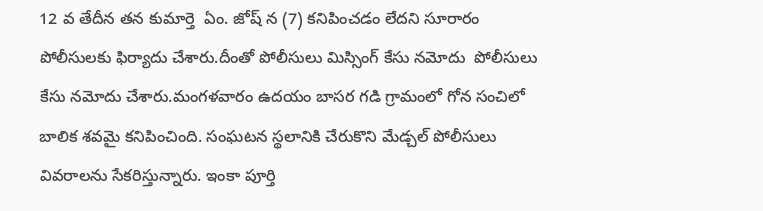12 వ తేదీన తన కుమార్తె  ఏం. జోష్ న (7) కనిపించడం లేదని సూరారం పోలీసులకు ఫిర్యాదు చేశారు.దీంతో పోలీసులు మిస్సింగ్ కేసు నమోదు  పోలీసులు కేసు నమోదు చేశారు.మంగళవారం ఉదయం బాసర గడి గ్రామంలో గోన సంచిలో బాలిక శవమై కనిపించింది. సంఘటన స్థలానికి చేరుకొని మేడ్చల్ పోలీసులు వివరాలను సేకరిస్తున్నారు. ఇంకా పూర్తి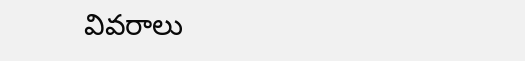వివరాలు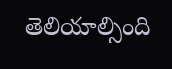తెలియాల్సింది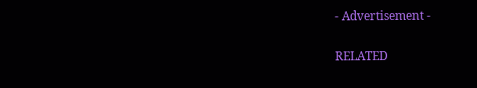- Advertisement -

RELATED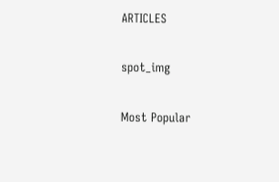ARTICLES

spot_img

Most Popular